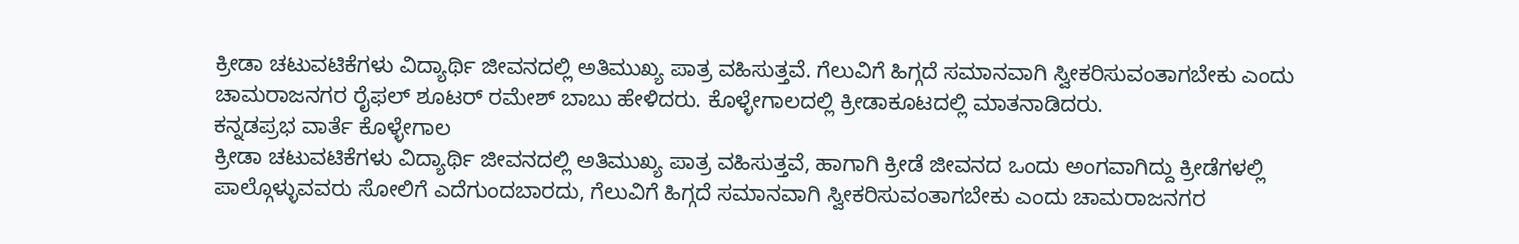ಕ್ರೀಡಾ ಚಟುವಟಿಕೆಗಳು ವಿದ್ಯಾರ್ಥಿ ಜೀವನದಲ್ಲಿ ಅತಿಮುಖ್ಯ ಪಾತ್ರ ವಹಿಸುತ್ತವೆ. ಗೆಲುವಿಗೆ ಹಿಗ್ಗದೆ ಸಮಾನವಾಗಿ ಸ್ವೀಕರಿಸುವಂತಾಗಬೇಕು ಎಂದು ಚಾಮರಾಜನಗರ ರೈಫಲ್ ಶೂಟರ್ ರಮೇಶ್ ಬಾಬು ಹೇಳಿದರು. ಕೊಳ್ಳೇಗಾಲದಲ್ಲಿ ಕ್ರೀಡಾಕೂಟದಲ್ಲಿ ಮಾತನಾಡಿದರು.
ಕನ್ನಡಪ್ರಭ ವಾರ್ತೆ ಕೊಳ್ಳೇಗಾಲ
ಕ್ರೀಡಾ ಚಟುವಟಿಕೆಗಳು ವಿದ್ಯಾರ್ಥಿ ಜೀವನದಲ್ಲಿ ಅತಿಮುಖ್ಯ ಪಾತ್ರ ವಹಿಸುತ್ತವೆ, ಹಾಗಾಗಿ ಕ್ರೀಡೆ ಜೀವನದ ಒಂದು ಅಂಗವಾಗಿದ್ದು ಕ್ರೀಡೆಗಳಲ್ಲಿ ಪಾಲ್ಗೊಳ್ಳುವವರು ಸೋಲಿಗೆ ಎದೆಗುಂದಬಾರದು, ಗೆಲುವಿಗೆ ಹಿಗ್ಗದೆ ಸಮಾನವಾಗಿ ಸ್ವೀಕರಿಸುವಂತಾಗಬೇಕು ಎಂದು ಚಾಮರಾಜನಗರ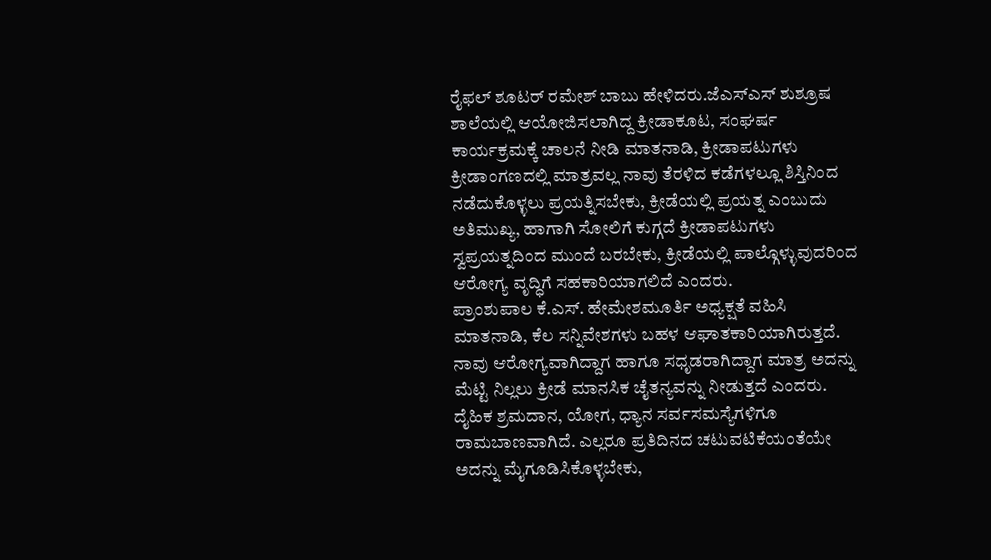ರೈಫಲ್ ಶೂಟರ್ ರಮೇಶ್ ಬಾಬು ಹೇಳಿದರು.ಜೆಎಸ್ಎಸ್ ಶುಶ್ರೂಷ ಶಾಲೆಯಲ್ಲಿ ಆಯೋಜಿಸಲಾಗಿದ್ದ ಕ್ರೀಡಾಕೂಟ, ಸಂಘರ್ಷ ಕಾರ್ಯಕ್ರಮಕ್ಕೆ ಚಾಲನೆ ನೀಡಿ ಮಾತನಾಡಿ, ಕ್ರೀಡಾಪಟುಗಳು ಕ್ರೀಡಾಂಗಣದಲ್ಲಿ ಮಾತ್ರವಲ್ಲ ನಾವು ತೆರಳಿದ ಕಡೆಗಳಲ್ಲೂ ಶಿಸ್ತಿನಿಂದ ನಡೆದುಕೊಳ್ಳಲು ಪ್ರಯತ್ನಿಸಬೇಕು, ಕ್ರೀಡೆಯಲ್ಲಿ ಪ್ರಯತ್ನ ಎಂಬುದು ಅತಿಮುಖ್ಯ, ಹಾಗಾಗಿ ಸೋಲಿಗೆ ಕುಗ್ಗದೆ ಕ್ರೀಡಾಪಟುಗಳು ಸ್ವಪ್ರಯತ್ನದಿಂದ ಮುಂದೆ ಬರಬೇಕು, ಕ್ರೀಡೆಯಲ್ಲಿ ಪಾಲ್ಗೊಳ್ಳುವುದರಿಂದ ಆರೋಗ್ಯ ವೃದ್ಧಿಗೆ ಸಹಕಾರಿಯಾಗಲಿದೆ ಎಂದರು.
ಪ್ರಾಂಶುಪಾಲ ಕೆ.ಎಸ್. ಹೇಮೇಶಮೂರ್ತಿ ಅಧ್ಯಕ್ಷತೆ ವಹಿಸಿ ಮಾತನಾಡಿ, ಕೆಲ ಸನ್ನಿವೇಶಗಳು ಬಹಳ ಆಘಾತಕಾರಿಯಾಗಿರುತ್ತದೆ. ನಾವು ಆರೋಗ್ಯವಾಗಿದ್ದಾಗ ಹಾಗೂ ಸಧೃಡರಾಗಿದ್ದಾಗ ಮಾತ್ರ ಅದನ್ನು ಮೆಟ್ಟಿ ನಿಲ್ಲಲು ಕ್ರೀಡೆ ಮಾನಸಿಕ ಚೈತನ್ಯವನ್ನು ನೀಡುತ್ತದೆ ಎಂದರು.
ದೈಹಿಕ ಶ್ರಮದಾನ, ಯೋಗ, ಧ್ಯಾನ ಸರ್ವಸಮಸ್ಯೆಗಳಿಗೂ ರಾಮಬಾಣವಾಗಿದೆ. ಎಲ್ಲರೂ ಪ್ರತಿದಿನದ ಚಟುವಟಿಕೆಯಂತೆಯೇ ಅದನ್ನು ಮೈಗೂಡಿಸಿಕೊಳ್ಳಬೇಕು,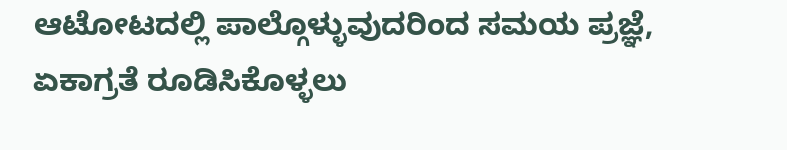ಆಟೋಟದಲ್ಲಿ ಪಾಲ್ಗೊಳ್ಳುವುದರಿಂದ ಸಮಯ ಪ್ರಜ್ಞೆ, ಏಕಾಗ್ರತೆ ರೂಡಿಸಿಕೊಳ್ಳಲು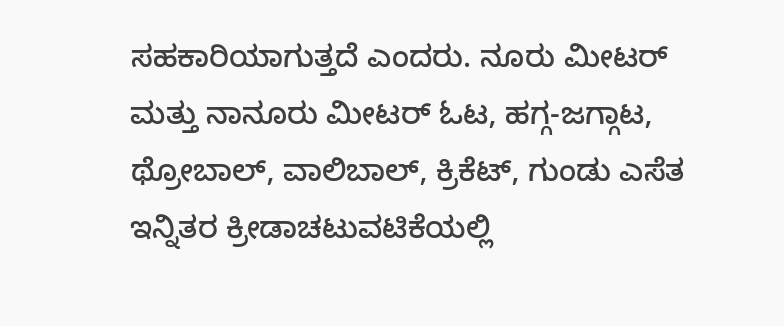ಸಹಕಾರಿಯಾಗುತ್ತದೆ ಎಂದರು. ನೂರು ಮೀಟರ್ ಮತ್ತು ನಾನೂರು ಮೀಟರ್ ಓಟ, ಹಗ್ಗ-ಜಗ್ಗಾಟ, ಥ್ರೋಬಾಲ್, ವಾಲಿಬಾಲ್, ಕ್ರಿಕೆಟ್, ಗುಂಡು ಎಸೆತ ಇನ್ನಿತರ ಕ್ರೀಡಾಚಟುವಟಿಕೆಯಲ್ಲಿ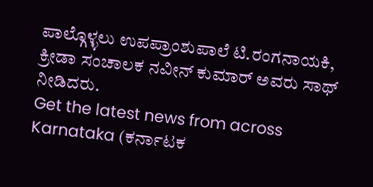ಪಾಲ್ಗೊಳ್ಳಲು ಉಪಪ್ರಾಂಶುಪಾಲೆ ಟಿ.ರಂಗನಾಯಕಿ, ಕ್ರೀಡಾ ಸಂಚಾಲಕ ನವೀನ್ ಕುಮಾರ್ ಅವರು ಸಾಥ್ ನೀಡಿದರು.
Get the latest news from across Karnataka (ಕರ್ನಾಟಕ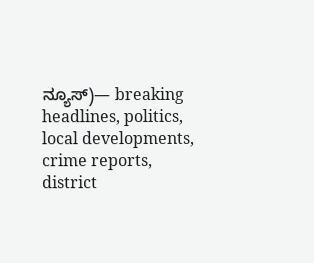ನ್ಯೂಸ್)— breaking headlines, politics, local developments, crime reports, district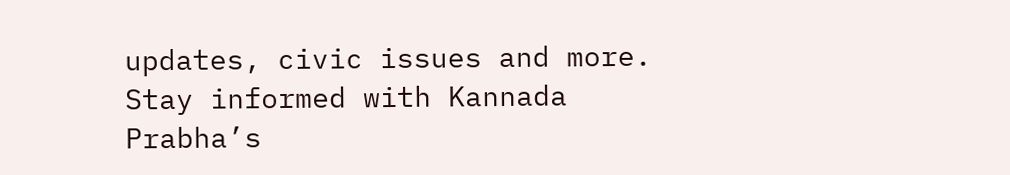updates, civic issues and more. Stay informed with Kannada Prabha’s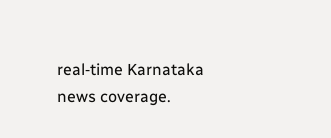real‑time Karnataka news coverage.